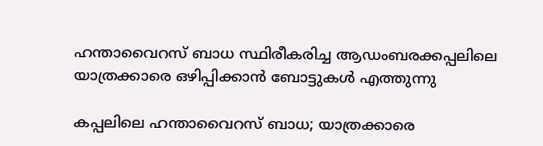ഹന്താവൈറസ് ബാധ സ്ഥിരീകരിച്ച ആഡംബരക്കപ്പലിലെ യാത്രക്കാരെ ഒഴിപ്പിക്കാൻ ബോട്ടുകൾ എത്തുന്നു

കപ്പലിലെ ഹന്താവൈറസ് ബാധ; യാത്രക്കാരെ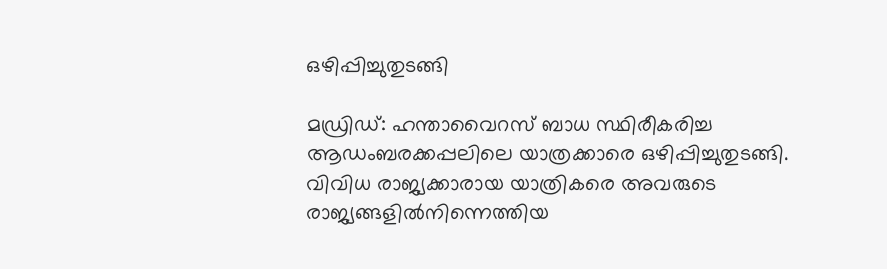ഒഴിപ്പിച്ചുതുടങ്ങി

മഡ്രിഡ്: ഹന്താവൈറസ് ബാധ സ്ഥിരീകരിച്ച ആഡംബരക്കപ്പലിലെ യാത്രക്കാരെ ഒഴിപ്പിച്ചുതുടങ്ങി. വിവിധ രാജ്യക്കാരായ യാത്രികരെ അവരുടെ രാജ്യങ്ങളിൽനിന്നെത്തിയ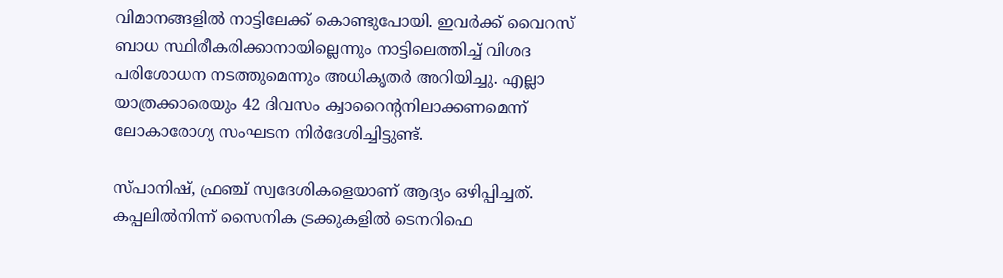വിമാനങ്ങളിൽ നാട്ടിലേക്ക് കൊണ്ടുപോയി. ഇവർക്ക് വൈറസ് ബാധ സ്ഥിരീകരിക്കാനായില്ലെന്നും നാട്ടിലെത്തിച്ച് വിശദ പരിശോധന നടത്തുമെന്നും അധികൃതർ അറിയിച്ചു. എല്ലാ യാത്രക്കാരെയും 42 ദിവസം ക്വാറൈന്റനിലാക്കണമെന്ന് ലോകാരോഗ്യ സംഘടന നിർദേശിച്ചിട്ടുണ്ട്.

സ്പാനിഷ്, ഫ്രഞ്ച് സ്വദേശികളെയാണ് ആദ്യം ഒഴിപ്പിച്ചത്. കപ്പലിൽനിന്ന് സൈനിക ട്രക്കുകളിൽ ടെനറിഫെ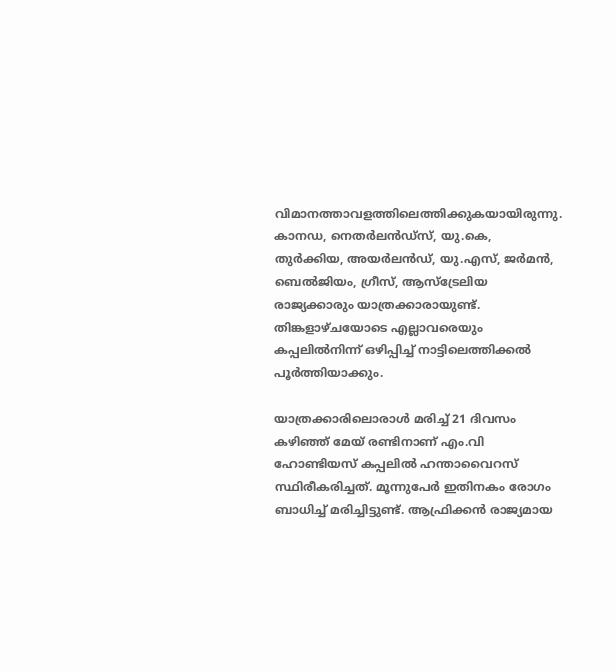വിമാനത്താവളത്തിലെത്തിക്കുകയായിരുന്നു. കാനഡ, നെതർലൻഡ്സ്, യു.കെ, തുർക്കിയ, അയർലൻഡ്, യു.എസ്, ജർമൻ, ബെൽജിയം, ഗ്രീസ്, ആസ്ട്രേലിയ രാജ്യക്കാരും യാത്രക്കാരായുണ്ട്. തിങ്കളാഴ്ചയോടെ എല്ലാവരെയും കപ്പലിൽനിന്ന് ഒഴിപ്പിച്ച് നാട്ടിലെത്തിക്കൽ പൂർത്തിയാക്കും.

യാത്രക്കാരിലൊരാൾ മരിച്ച് 21 ദിവസം കഴിഞ്ഞ് മേയ് രണ്ടിനാണ് എം.വി ഹോണ്ടിയസ് കപ്പലിൽ ഹന്താവൈറസ് സ്ഥിരീകരിച്ചത്. മൂന്നുപേർ ഇതിനകം രോഗം ബാധിച്ച് മരിച്ചിട്ടുണ്ട്. ആഫ്രിക്കൻ രാജ്യമായ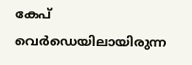കേപ് വെർഡെയിലായിരുന്ന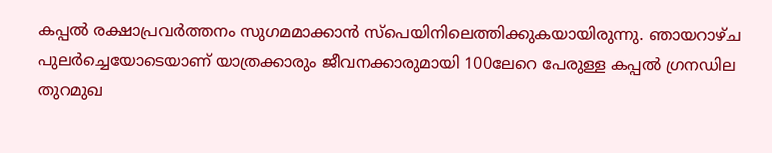കപ്പൽ രക്ഷാപ്രവർത്തനം സുഗമമാക്കാൻ സ്പെയിനിലെത്തിക്കുകയായിരുന്നു. ഞായറാഴ്ച പുലർച്ചെയോടെയാണ് യാത്രക്കാരും ജീവനക്കാരുമായി 100ലേറെ പേരുള്ള കപ്പൽ ഗ്രനഡില തുറമുഖ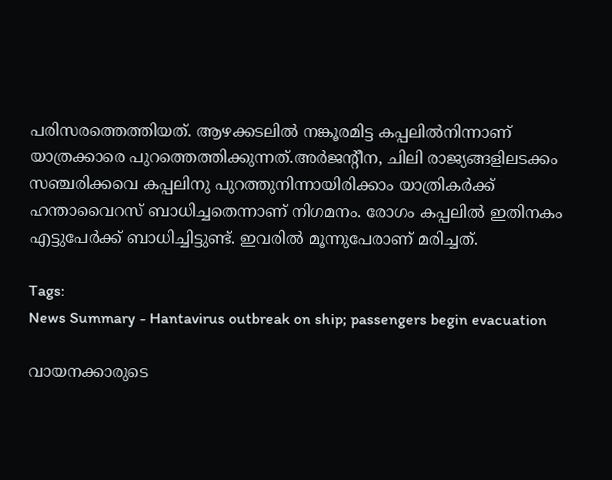പരിസരത്തെത്തിയത്. ആഴക്കടലിൽ നങ്കൂരമിട്ട കപ്പലിൽനിന്നാണ് യാത്രക്കാരെ പുറത്തെത്തിക്കുന്നത്.അർജന്റീന, ചിലി രാജ്യങ്ങളിലടക്കം സഞ്ചരിക്കവെ കപ്പലിനു പുറത്തുനിന്നായിരിക്കാം യാത്രികർക്ക് ഹന്താവൈറസ് ബാധിച്ചതെന്നാണ് നിഗമനം. രോഗം കപ്പലിൽ ഇതിനകം എട്ടുപേർക്ക് ബാധിച്ചിട്ടുണ്ട്. ഇവരിൽ മൂന്നുപേരാണ് മരിച്ചത്.

Tags:
News Summary - Hantavirus outbreak on ship; passengers begin evacuation

വായനക്കാരുടെ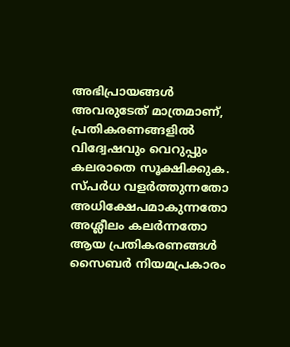അഭിപ്രായങ്ങള്‍ അവരുടേത് മാത്രമാണ്, പ്രതികരണങ്ങളിൽ വിദ്വേഷവും വെറുപ്പും കലരാതെ സൂക്ഷിക്കുക. സ്പർധ വളർത്തുന്നതോ അധിക്ഷേപമാകുന്നതോ അശ്ലീലം കലർന്നതോ ആയ പ്രതികരണങ്ങൾ സൈബർ നിയമപ്രകാരം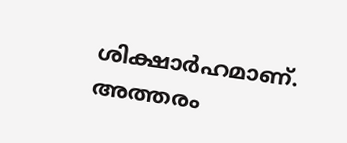ശിക്ഷാർഹമാണ്. അത്തരം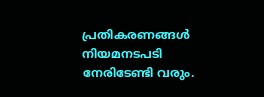പ്രതികരണങ്ങൾ നിയമനടപടി നേരിടേണ്ടി വരും.